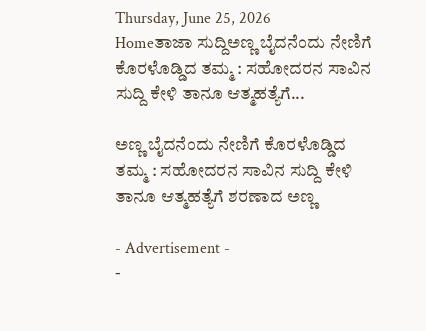Thursday, June 25, 2026
Homeತಾಜಾ ಸುದ್ದಿಅಣ್ಣ ಬೈದನೆಂದು ನೇಣಿಗೆ ಕೊರಳೊಡ್ಡಿದ ತಮ್ಮ : ಸಹೋದರನ ಸಾವಿನ ಸುದ್ದಿ ಕೇಳಿ ತಾನೂ ಆತ್ಮಹತ್ಯೆಗೆ...

ಅಣ್ಣ ಬೈದನೆಂದು ನೇಣಿಗೆ ಕೊರಳೊಡ್ಡಿದ ತಮ್ಮ : ಸಹೋದರನ ಸಾವಿನ ಸುದ್ದಿ ಕೇಳಿ ತಾನೂ ಆತ್ಮಹತ್ಯೆಗೆ ಶರಣಾದ ಅಣ್ಣ

- Advertisement -
-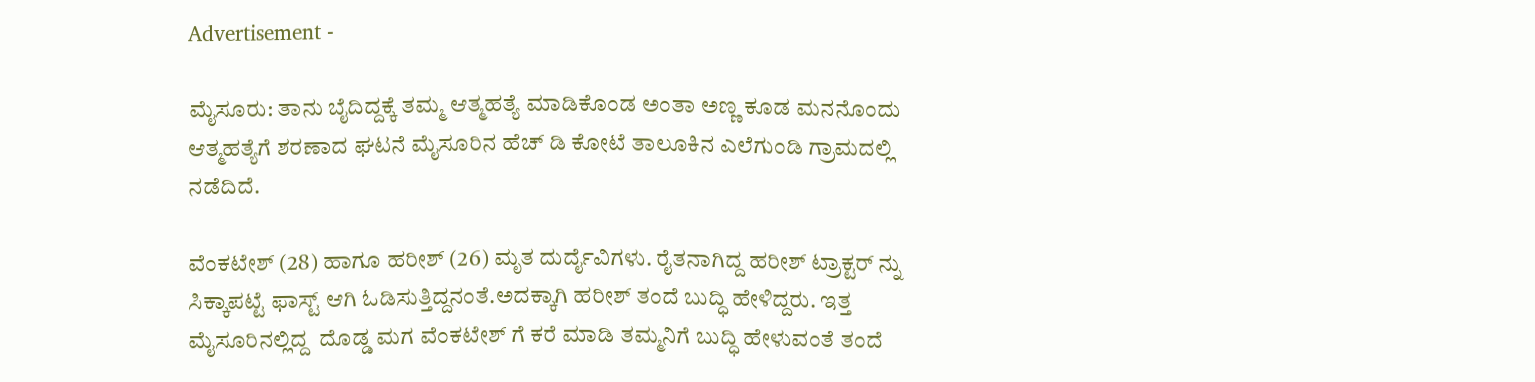Advertisement -

ಮೈಸೂರು: ತಾನು ಬೈದಿದ್ದಕ್ಕೆ ತಮ್ಮ ಆತ್ಮಹತ್ಯೆ ಮಾಡಿಕೊಂಡ ಅಂತಾ ಅಣ್ಣ ಕೂಡ ಮನನೊಂದು ಆತ್ಮಹತ್ಯೆಗೆ ಶರಣಾದ ಘಟನೆ ಮೈಸೂರಿನ ಹೆಚ್ ಡಿ ಕೋಟೆ ತಾಲೂಕಿನ ಎಲೆಗುಂಡಿ ಗ್ರಾಮದಲ್ಲಿ ನಡೆದಿದೆ.

ವೆಂಕಟೇಶ್ (28) ಹಾಗೂ ಹರೀಶ್ (26) ಮೃತ ದುರ್ದೈವಿಗಳು. ರೈತನಾಗಿದ್ದ ಹರೀಶ್ ಟ್ರಾಕ್ಟರ್ ನ್ನು ಸಿಕ್ಕಾಪಟ್ಟೆ ಫಾಸ್ಟ್ ಆಗಿ ಓಡಿಸುತ್ತಿದ್ದನಂತೆ.ಅದಕ್ಕಾಗಿ ಹರೀಶ್ ತಂದೆ ಬುದ್ಧಿ ಹೇಳಿದ್ದರು. ಇತ್ತ ಮೈಸೂರಿನಲ್ಲಿದ್ದ  ದೊಡ್ಡ ಮಗ ವೆಂಕಟೇಶ್ ಗೆ ಕರೆ ಮಾಡಿ ತಮ್ಮನಿಗೆ ಬುದ್ಧಿ ಹೇಳುವಂತೆ ತಂದೆ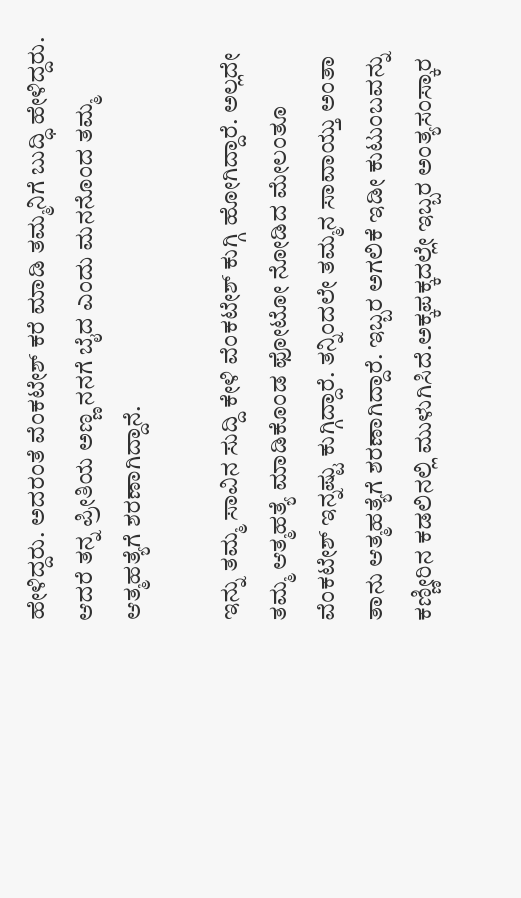ಹೇಳಿದ್ದರು. ಅದರಂತೆ ವೆಂಕಟೇಶ್ ಕರೆ ಮಾಡಿ ತಮ್ಮನಿಗೆ ಬುದ್ಧಿ ಹೇಳಿದ್ದರು. ಆದರೆ ತನ್ನ ಪ್ರೀತಿಯ ಅಣ್ಣ ನನಗೆ ಬೈದ ಎಂದು ಮನನೊಂದ ತಮ್ಮ ಆತ್ಮಹತ್ಯೆಗೆ ಶರಣಾಗಿದ್ದಾನೆ.

ಇನ್ನು ತಮ್ಮ ಸಾವಿನ ಸುದ್ದಿ ಕೇಳಿ ವೆಂಕಟೇಶ್ ಕುಗ್ಗಿ ಹೋಗಿದ್ದಾರೆ. ಅಲ್ಲದೇ ತಮ್ಮ ಆತ್ಮಹತ್ಯೆ ಮಾಡಿಕೊಂಡ ಫೋಟೋ ನೋಡಿದ ಮೇಲಂತೂ ವೆಂಕಟೇಶ್ ಇನ್ನಷ್ಟು ಕುಗ್ಗಿದ್ದಾರೆ. ತನ್ನಿಂದಲೇ ತಮ್ಮನ ಸಾವಾಯ್ತು ಅಂತಾ ತಾನು ಆತ್ಮಹತ್ಯೆಗೆ ಶರಣಾಗಿದ್ದಾರೆ. ಇಬ್ಬರ ಅಗಲಿಕೆ ಇಡೀ ಕುಟುಂಬವನ್ನು ಕಣ್ಣೀರಿನ ಕಡಲಿನಲ್ಲಿ ಮುಳುಗಿಸಿದೆ.ಅಕ್ಕಪಕ್ಕದಲ್ಲೇ ಇಬ್ಬರ ಅಂತ್ಯಸಂಸ್ಕಾರ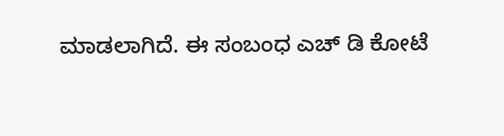ಮಾಡಲಾಗಿದೆ. ಈ ಸಂಬಂಧ ಎಚ್ ಡಿ ಕೋಟೆ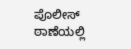ಪೊಲೀಸ್ ಠಾಣೆಯಲ್ಲಿ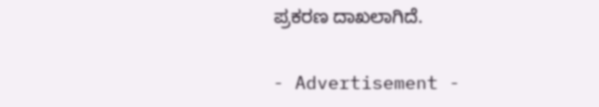ಪ್ರಕರಣ ದಾಖಲಾಗಿದೆ.

- Advertisement -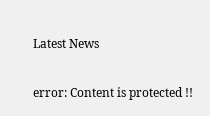Latest News

error: Content is protected !!